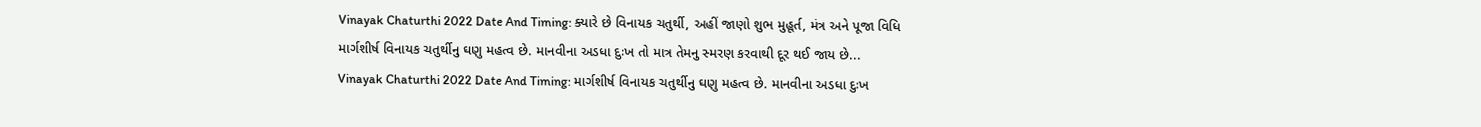Vinayak Chaturthi 2022 Date And Timing: ક્યારે છે વિનાયક ચતુર્થી, અહીં જાણો શુભ મુહૂર્ત, મંત્ર અને પૂજા વિધિ
માર્ગશીર્ષ વિનાયક ચતુર્થીનુ ઘણુ મહત્વ છે. માનવીના અડધા દુઃખ તો માત્ર તેમનુ સ્મરણ કરવાથી દૂર થઈ જાય છે...
Vinayak Chaturthi 2022 Date And Timing: માર્ગશીર્ષ વિનાયક ચતુર્થીનુ ઘણુ મહત્વ છે. માનવીના અડધા દુઃખ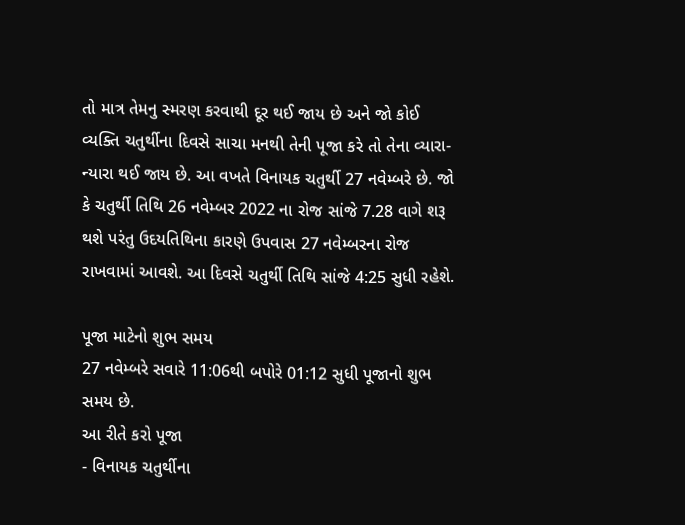તો માત્ર તેમનુ સ્મરણ કરવાથી દૂર થઈ જાય છે અને જો કોઈ વ્યક્તિ ચતુર્થીના દિવસે સાચા મનથી તેની પૂજા કરે તો તેના વ્યારા-ન્યારા થઈ જાય છે. આ વખતે વિનાયક ચતુર્થી 27 નવેમ્બરે છે. જો કે ચતુર્થી તિથિ 26 નવેમ્બર 2022 ના રોજ સાંજે 7.28 વાગે શરૂ થશે પરંતુ ઉદયતિથિના કારણે ઉપવાસ 27 નવેમ્બરના રોજ રાખવામાં આવશે. આ દિવસે ચતુર્થી તિથિ સાંજે 4:25 સુધી રહેશે.

પૂજા માટેનો શુભ સમય
27 નવેમ્બરે સવારે 11:06થી બપોરે 01:12 સુધી પૂજાનો શુભ સમય છે.
આ રીતે કરો પૂજા
- વિનાયક ચતુર્થીના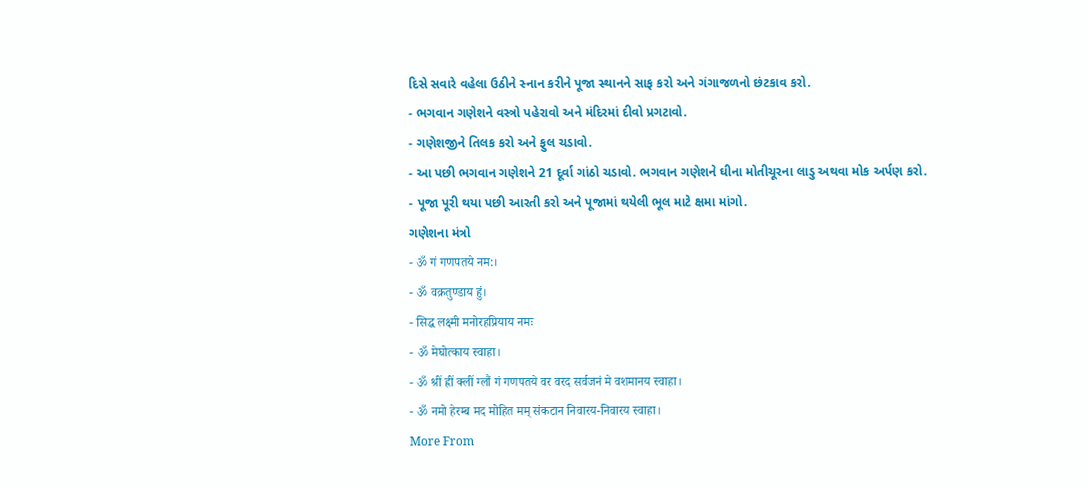દિસે સવારે વહેલા ઉઠીને સ્નાન કરીને પૂજા સ્થાનને સાફ કરો અને ગંગાજળનો છંટકાવ કરો.
- ભગવાન ગણેશને વસ્ત્રો પહેરાવો અને મંદિરમાં દીવો પ્રગટાવો.
- ગણેશજીને તિલક કરો અને ફુલ ચડાવો.
- આ પછી ભગવાન ગણેશને 21 દૂર્વા ગાંઠો ચડાવો. ભગવાન ગણેશને ઘીના મોતીચૂરના લાડુ અથવા મોક અર્પણ કરો.
- પૂજા પૂરી થયા પછી આરતી કરો અને પૂજામાં થયેલી ભૂલ માટે ક્ષમા માંગો.
ગણેશના મંત્રો
- ॐ गं गणपतये नम:।
- ॐ वक्रतुण्डाय हुं।
- सिद्ध लक्ष्मी मनोरहप्रियाय नमः
- ॐ मेघोत्काय स्वाहा।
- ॐ श्रीं ह्रीं क्लीं ग्लौं गं गणपतये वर वरद सर्वजनं मे वशमानय स्वाहा।
- ॐ नमो हेरम्ब मद मोहित मम् संकटान निवारय-निवारय स्वाहा।
More From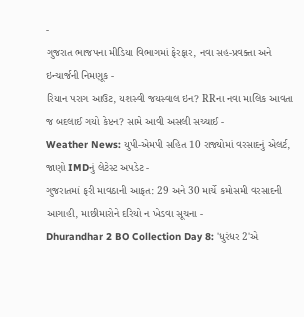-
ગુજરાત ભાજપના મીડિયા વિભાગમાં ફેરફાર, નવા સહ-પ્રવક્તા અને ઇન્ચાર્જની નિમણૂક -
રિયાન પરાગ આઉટ, યશસ્વી જયસ્વાલ ઇન? RRના નવા માલિક આવતા જ બદલાઈ ગયો કેપ્ટન? સામે આવી અસલી સચ્ચાઈ -
Weather News: યુપી-એમપી સહિત 10 રાજ્યોમાં વરસાદનું એલર્ટ, જાણો IMDનું લેટેસ્ટ અપડેટ -
ગુજરાતમાં ફરી માવઠાની આફત: 29 અને 30 માર્ચે કમોસમી વરસાદની આગાહી, માછીમારોને દરિયો ન ખેડવા સૂચના -
Dhurandhar 2 BO Collection Day 8: 'ધુરંધર 2'એ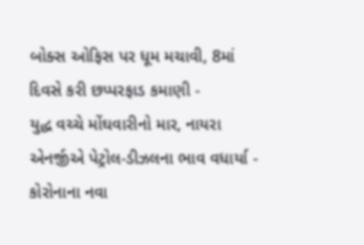બોક્સ ઓફિસ પર ધૂમ મચાવી, 8માં દિવસે કરી છપ્પરફાડ કમાણી -
યુદ્ધ વચ્ચે મોંઘવારીનો માર, નાયરા એનર્જીએ પેટ્રોલ-ડીઝલના ભાવ વધાર્યા -
કોરોનાના નવા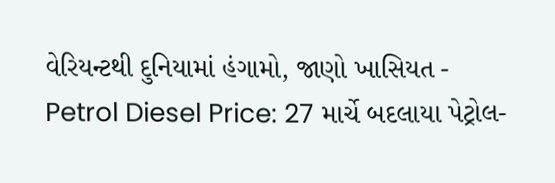વેરિયન્ટથી દુનિયામાં હંગામો, જાણો ખાસિયત -
Petrol Diesel Price: 27 માર્ચે બદલાયા પેટ્રોલ-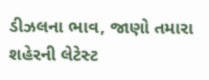ડીઝલના ભાવ, જાણો તમારા શહેરની લેટેસ્ટ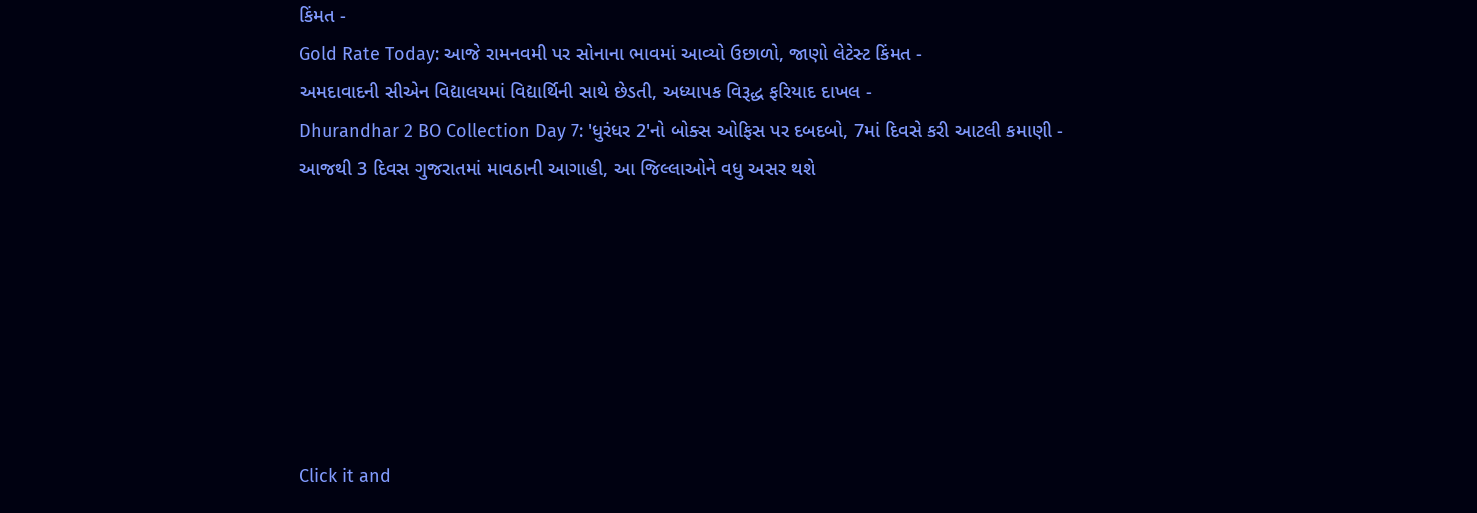કિંમત -
Gold Rate Today: આજે રામનવમી પર સોનાના ભાવમાં આવ્યો ઉછાળો, જાણો લેટેસ્ટ કિંમત -
અમદાવાદની સીએન વિદ્યાલયમાં વિદ્યાર્થિની સાથે છેડતી, અધ્યાપક વિરૂદ્ધ ફરિયાદ દાખલ -
Dhurandhar 2 BO Collection Day 7: 'ધુરંધર 2'નો બોક્સ ઓફિસ પર દબદબો, 7માં દિવસે કરી આટલી કમાણી -
આજથી 3 દિવસ ગુજરાતમાં માવઠાની આગાહી, આ જિલ્લાઓને વધુ અસર થશે







Click it and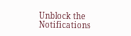Unblock the Notifications